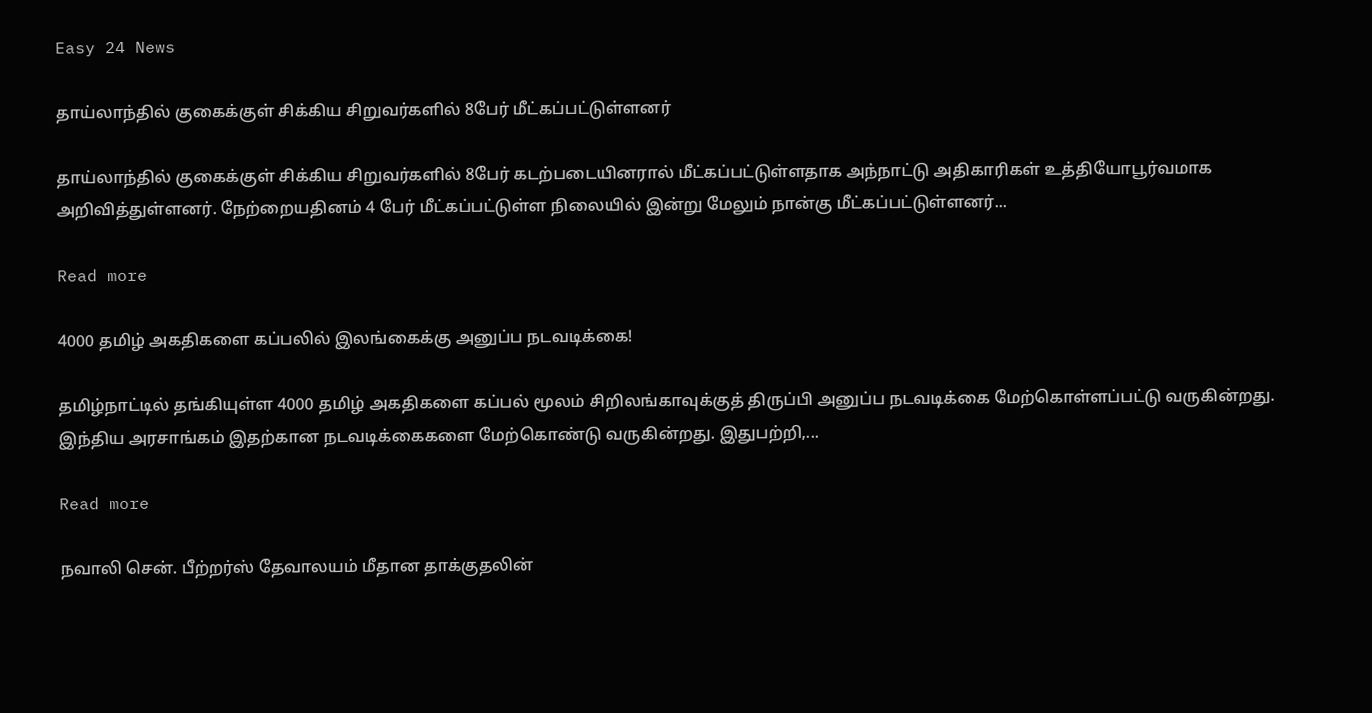Easy 24 News

தாய்லாந்தில் குகைக்குள் சிக்கிய சிறுவர்களில் 8பேர் மீட்கப்பட்டுள்ளனர்

தாய்லாந்தில் குகைக்குள் சிக்கிய சிறுவர்களில் 8பேர் கடற்படையினரால் மீட்கப்பட்டுள்ளதாக அந்நாட்டு அதிகாரிகள் உத்தியோபூர்வமாக அறிவித்துள்ளனர். நேற்றையதினம் 4 பேர் மீட்கப்பட்டுள்ள நிலையில் இன்று மேலும் நான்கு மீட்கப்பட்டுள்ளனர்...

Read more

4000 தமிழ் அகதிகளை கப்பலில் இலங்கைக்கு அனுப்ப நடவடிக்கை!

தமிழ்நாட்டில் தங்கியுள்ள 4000 தமிழ் அகதிகளை கப்பல் மூலம் சிறிலங்காவுக்குத் திருப்பி அனுப்ப நடவடிக்கை மேற்கொள்ளப்பட்டு வருகின்றது. இந்திய அரசாங்கம் இதற்கான நடவடிக்கைகளை மேற்கொண்டு வருகின்றது. இதுபற்றி,...

Read more

நவாலி சென். பீற்றர்ஸ் தேவாலயம் மீதான தாக்குதலின்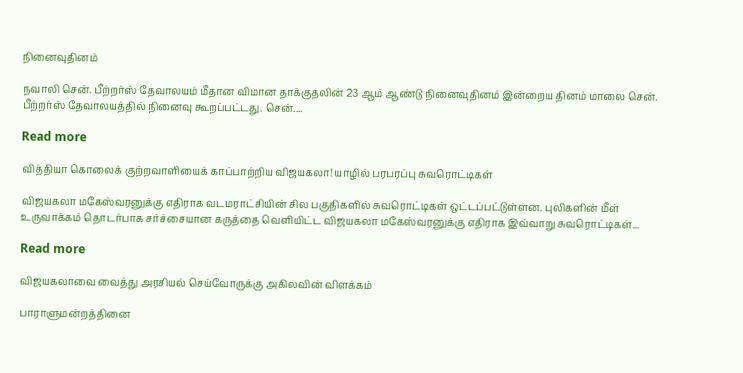நினைவுதினம்

நவாலி சென். பீற்றர்ஸ் தேவாலயம் மீதான விமான தாக்குதலின் 23 ஆம் ஆண்டு நினைவுதினம் இன்றைய தினம் மாலை சென். பீற்றர்ஸ் தேவாலயத்தில் நினைவு கூறப்பட்டது. சென்....

Read more

வித்தியா கொலைக் குற்றவாளியைக் காப்பாற்றிய விஜயகலா! யாழில் பரபரப்பு சுவரொட்டிகள்

விஜயகலா மகேஸ்வரனுக்கு எதிராக வடமராட்சியின் சில பகுதிகளில் சுவரொட்டிகள் ஒட்டப்பட்டுள்ளன. புலிகளின் மீள் உருவாக்கம் தொடர்பாக சர்ச்சையான கருத்தை வெளியிட்ட விஜயகலா மகேஸ்வரனுக்கு எதிராக இவ்வாறு சுவரொட்டிகள்...

Read more

விஜயகலாவை வைத்து அரசியல் செய்வோருக்கு அகிலவின் விளக்கம்

பாராளுமன்றத்தினை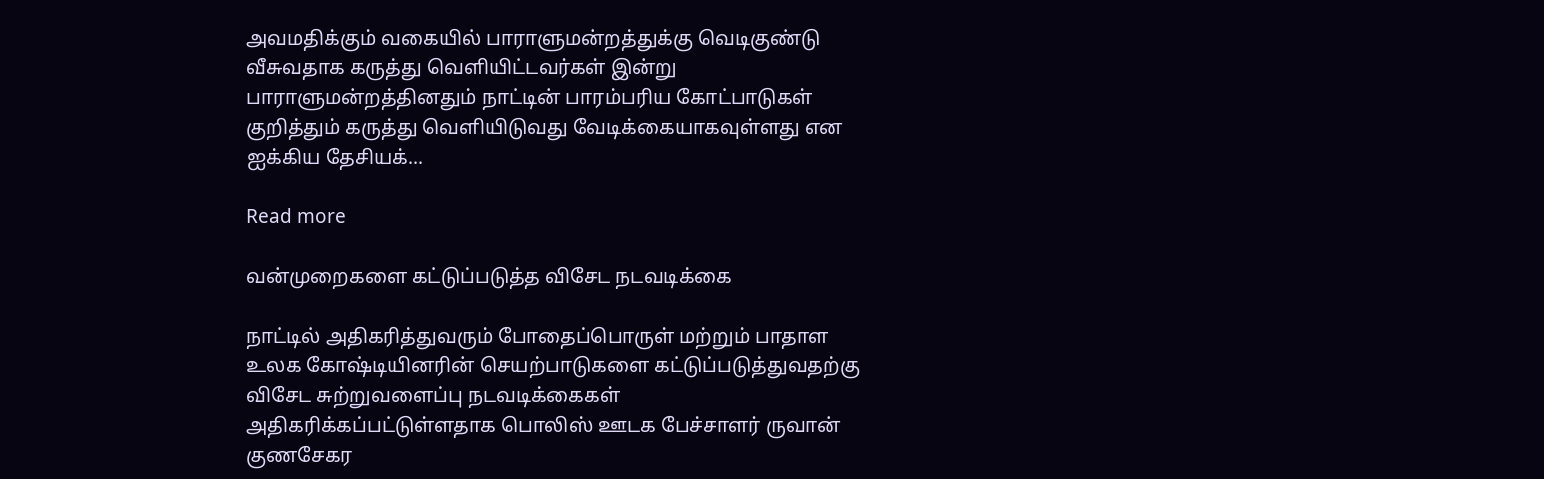அவமதிக்கும் வகையில் பாராளுமன்றத்துக்கு வெடிகுண்டு வீசுவதாக கருத்து வெளியிட்டவர்கள் இன்று பாராளுமன்றத்தினதும் நாட்டின் பாரம்பரிய கோட்பாடுகள் குறித்தும் கருத்து வெளியிடுவது வேடிக்கையாகவுள்ளது என ஐக்கிய தேசியக்...

Read more

வன்முறைகளை கட்டுப்படுத்த விசேட நடவடிக்கை

நாட்டில் அதிகரித்துவரும் போதைப்பொருள் மற்றும் பாதாள உலக கோஷ்டியினரின் செயற்பாடுகளை கட்டுப்படுத்துவதற்கு விசேட சுற்றுவளைப்பு நடவடிக்கைகள் அதிகரிக்கப்பட்டுள்ளதாக பொலிஸ் ஊடக பேச்சாளர் ருவான் குணசேகர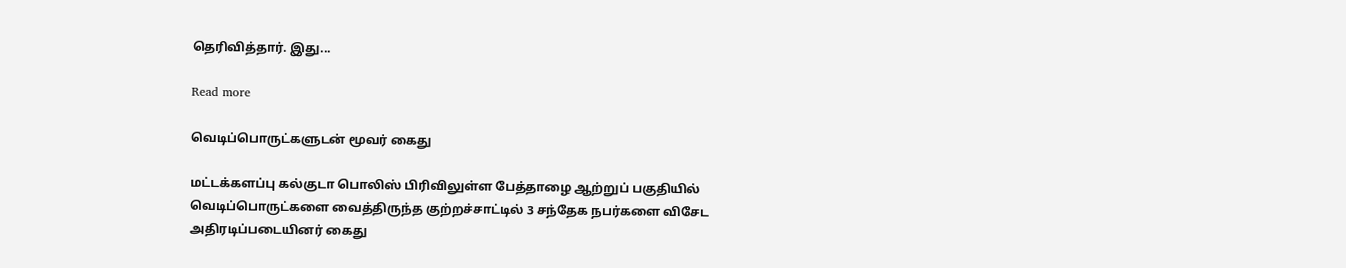தெரிவித்தார். இது...

Read more

வெடிப்பொருட்களுடன் மூவர் கைது

மட்டக்களப்பு கல்குடா பொலிஸ் பிரிவிலுள்ள பேத்தாழை ஆற்றுப் பகுதியில் வெடிப்பொருட்களை வைத்திருந்த குற்றச்சாட்டில் 3 சந்தேக நபர்களை விசேட அதிரடிப்படையினர் கைது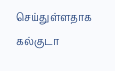செய்துள்ளதாக கல்குடா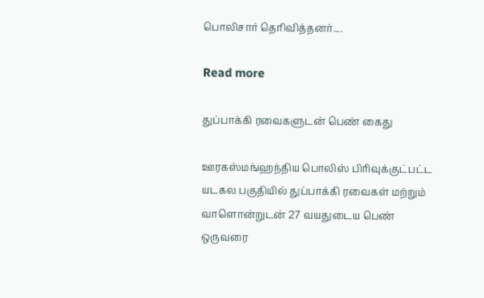பொலிசார் தெரிவித்தனர்....

Read more

துப்பாக்கி ரவைகளுடன் பெண் கைது

ஊரகஸ்மங்ஹந்திய பொலிஸ் பிரிவுக்குட்பட்ட யடகல பகுதியில் துப்பாக்கி ரவைகள் மற்றும் வாளொன்றுடன் 27 வயதுடைய பெண் ஒருவரை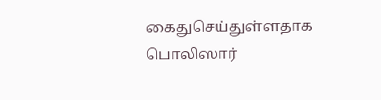கைதுசெய்துள்ளதாக பொலிஸார்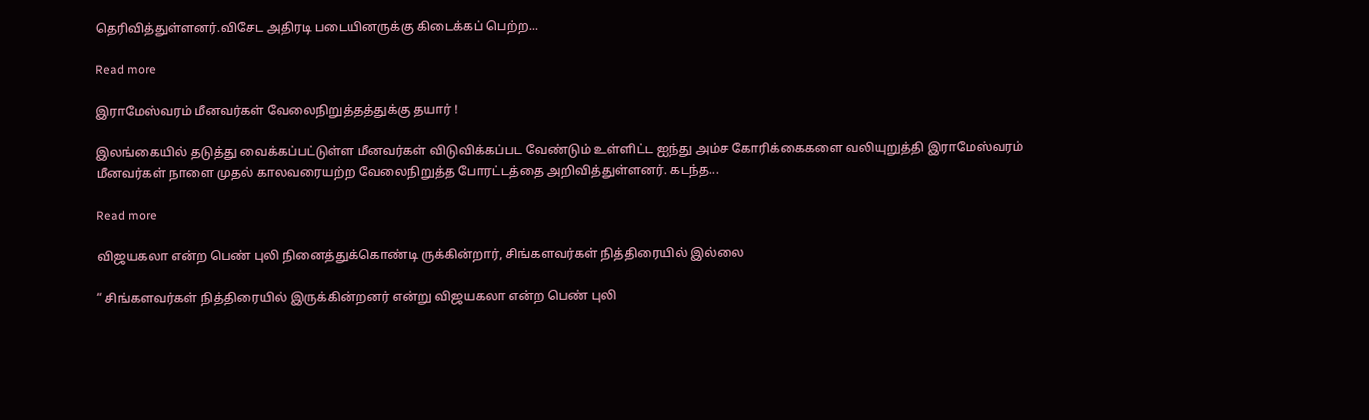தெரிவித்துள்ளனர்.விசேட அதிரடி படையினருக்கு கிடைக்கப் பெற்ற...

Read more

இராமேஸ்வரம் மீனவர்கள் வேலைநிறுத்தத்துக்கு தயார் !

இலங்கையில் தடுத்து வைக்கப்பட்டுள்ள மீனவர்கள் விடுவிக்கப்பட வேண்டும் உள்ளிட்ட ஐந்து அம்ச கோரிக்கைகளை வலியுறுத்தி இராமேஸ்வரம் மீனவர்கள் நாளை முதல் காலவரையற்ற வேலைநிறுத்த போரட்டத்தை அறிவித்துள்ளனர். கடந்த...

Read more

விஜயகலா என்ற பெண் புலி நினைத்துக்கொண்டி ருக்கின்றார், சிங்களவர்கள் நித்திரையில் இல்லை

“ சிங்களவர்கள் நித்திரையில் இருக்கின்றனர் என்று விஜயகலா என்ற பெண் புலி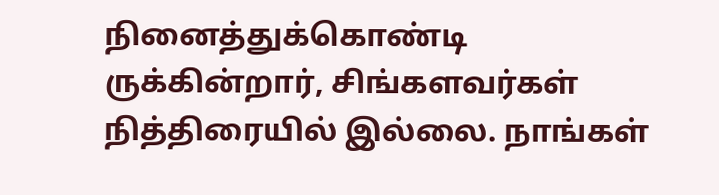நினைத்துக்கொண்டி ருக்கின்றார், சிங்களவர்கள் நித்திரையில் இல்லை. நாங்கள்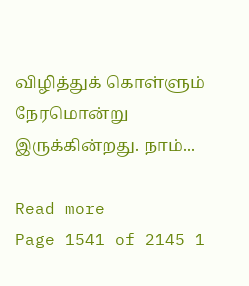விழித்துக் கொள்ளும் நேரமொன்று இருக்கின்றது. நாம்...

Read more
Page 1541 of 2145 1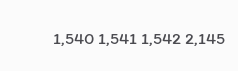1,540 1,541 1,542 2,145